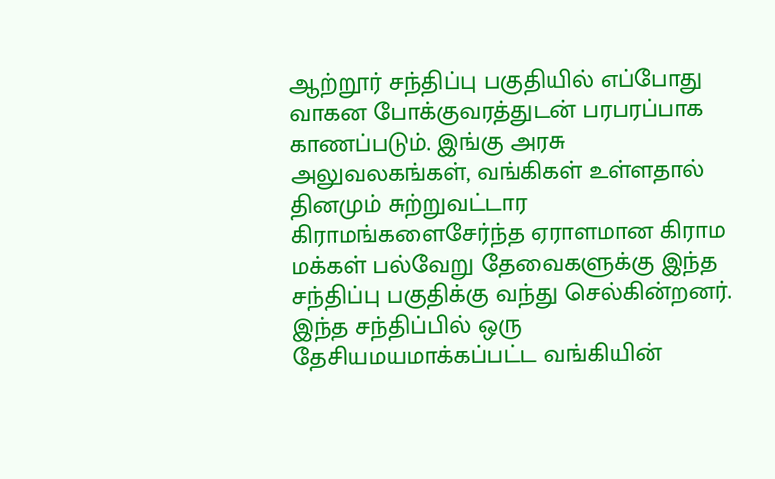ஆற்றூர் சந்திப்பு பகுதியில் எப்போது வாகன போக்குவரத்துடன் பரபரப்பாக காணப்படும். இங்கு அரசு அலுவலகங்கள், வங்கிகள் உள்ளதால் தினமும் சுற்றுவட்டார கிராமங்களைசேர்ந்த ஏராளமான கிராம மக்கள் பல்வேறு தேவைகளுக்கு இந்த சந்திப்பு பகுதிக்கு வந்து செல்கின்றனர். இந்த சந்திப்பில் ஒரு தேசியமயமாக்கப்பட்ட வங்கியின்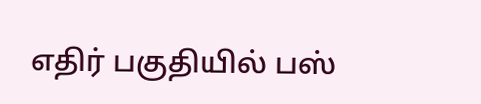எதிர் பகுதியில் பஸ்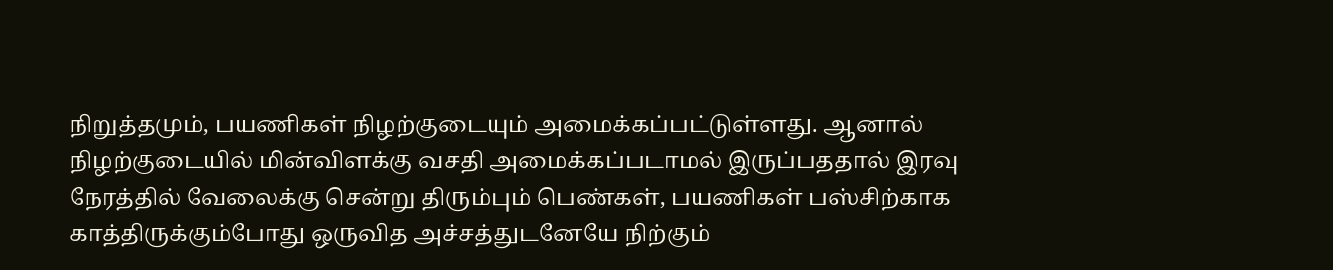நிறுத்தமும், பயணிகள் நிழற்குடையும் அமைக்கப்பட்டுள்ளது. ஆனால் நிழற்குடையில் மின்விளக்கு வசதி அமைக்கப்படாமல் இருப்பததால் இரவு நேரத்தில் வேலைக்கு சென்று திரும்பும் பெண்கள், பயணிகள் பஸ்சிற்காக காத்திருக்கும்போது ஒருவித அச்சத்துடனேயே நிற்கும்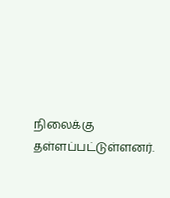நிலைக்கு தள்ளப்பட்டுள்ளனர்.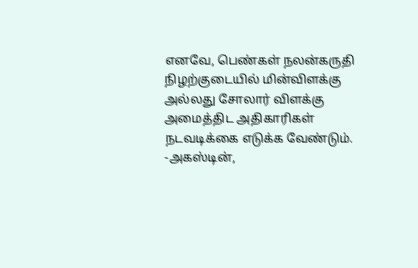எனவே, பெண்கள் நலன்கருதி நிழற்குடையில் மின்விளக்கு அல்லது சோலார் விளக்கு அமைத்திட அதிகாரிகள் நடவடிக்கை எடுக்க வேண்டும்.
-அகஸ்டின்,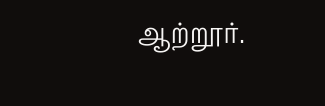ஆற்றூர்.